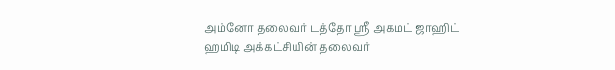அம்னோ தலைவர் டத்தோ ஶ்ரீ அகமட் ஜாஹிட் ஹமிடி அக்கட்சியின் தலைவர்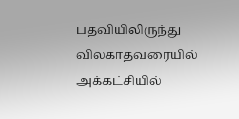பதவியிலிருந்து விலகாதவரையில் அக்கட்சியில்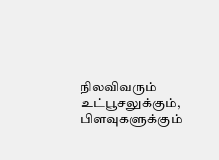நிலவிவரும் உட்பூசலுக்கும், பிளவுகளுக்கும்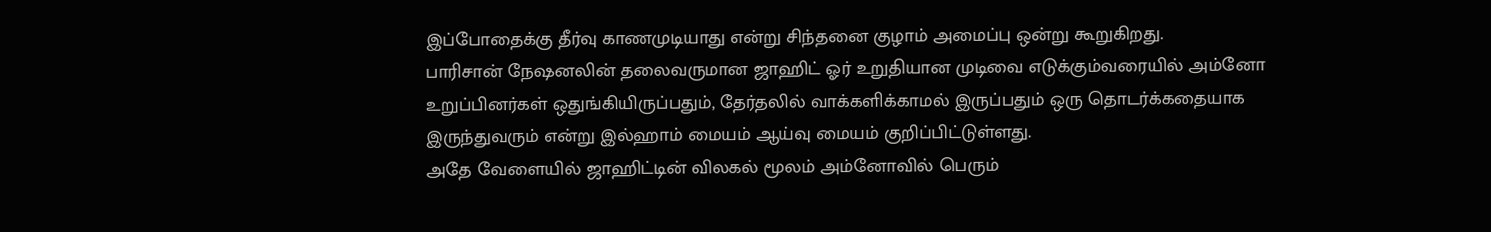இப்போதைக்கு தீர்வு காணமுடியாது என்று சிந்தனை குழாம் அமைப்பு ஒன்று கூறுகிறது.
பாரிசான் நேஷனலின் தலைவருமான ஜாஹிட் ஓர் உறுதியான முடிவை எடுக்கும்வரையில் அம்னோ உறுப்பினர்கள் ஒதுங்கியிருப்பதும், தேர்தலில் வாக்களிக்காமல் இருப்பதும் ஒரு தொடர்க்கதையாக இருந்துவரும் என்று இல்ஹாம் மையம் ஆய்வு மையம் குறிப்பிட்டுள்ளது.
அதே வேளையில் ஜாஹிட்டின் விலகல் மூலம் அம்னோவில் பெரும்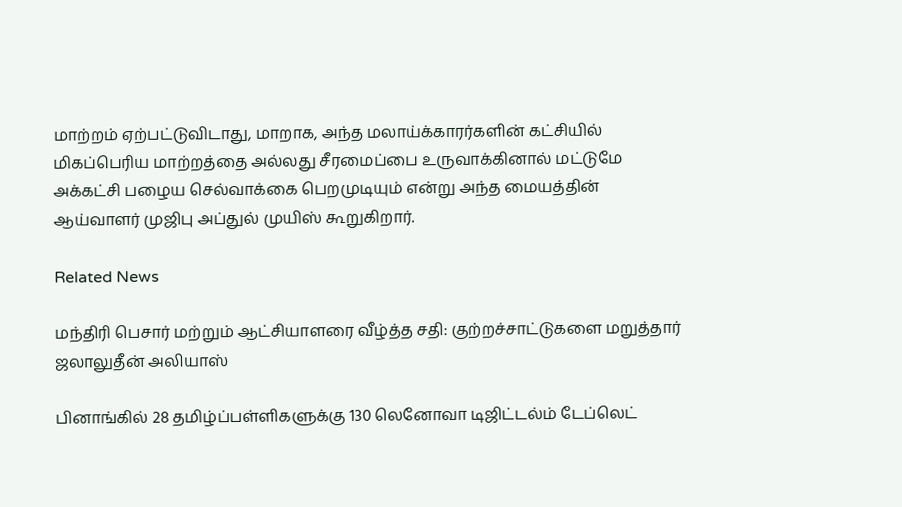மாற்றம் ஏற்பட்டுவிடாது, மாறாக, அந்த மலாய்க்காரர்களின் கட்சியில் மிகப்பெரிய மாற்றத்தை அல்லது சீரமைப்பை உருவாக்கினால் மட்டுமே அக்கட்சி பழைய செல்வாக்கை பெறமுடியும் என்று அந்த மையத்தின் ஆய்வாளர் முஜிபு அப்துல் முயிஸ் கூறுகிறார்.

Related News

மந்திரி பெசார் மற்றும் ஆட்சியாளரை வீழ்த்த சதி: குற்றச்சாட்டுகளை மறுத்தார் ஜலாலுதீன் அலியாஸ்

பினாங்கில் 28 தமிழ்ப்பள்ளிகளுக்கு 130 லெனோவா டிஜிட்டல்ம் டேப்லெட்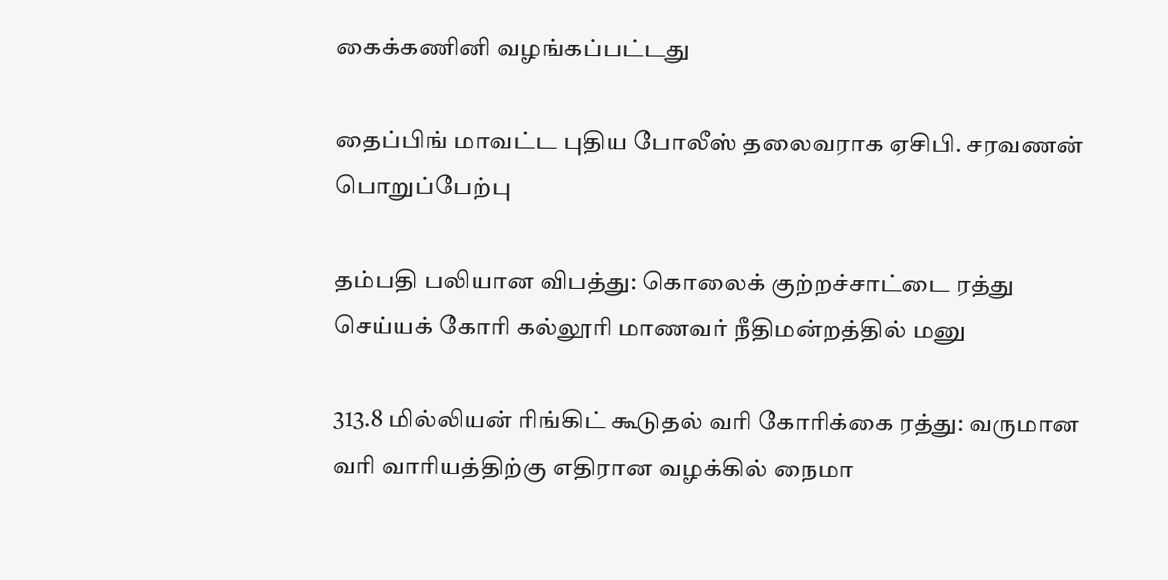கைக்கணினி வழங்கப்பட்டது

தைப்பிங் மாவட்ட புதிய போலீஸ் தலைவராக ஏசிபி. சரவணன் பொறுப்பேற்பு

தம்பதி பலியான விபத்து: கொலைக் குற்றச்சாட்டை ரத்து செய்யக் கோரி கல்லூரி மாணவர் நீதிமன்றத்தில் மனு

313.8 மில்லியன் ரிங்கிட் கூடுதல் வரி கோரிக்கை ரத்து: வருமான வரி வாரியத்திற்கு எதிரான வழக்கில் நைமா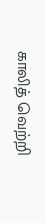காலித் வெற்றி